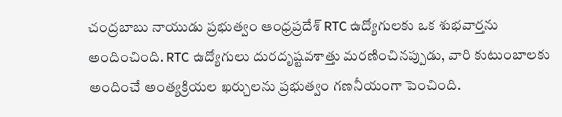చంద్రబాబు నాయుడు ప్రభుత్వం ఆంధ్రప్రదేశ్ RTC ఉద్యోగులకు ఒక శుభవార్తను అందించింది. RTC ఉద్యోగులు దురదృష్టవశాత్తు మరణించినప్పుడు, వారి కుటుంబాలకు అందించే అంత్యక్రియల ఖర్చులను ప్రభుత్వం గణనీయంగా పెంచింది.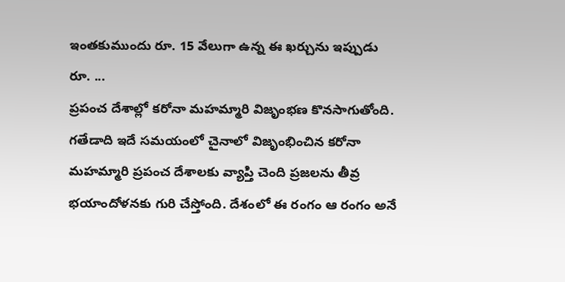ఇంతకుముందు రూ. 15 వేలుగా ఉన్న ఈ ఖర్చును ఇప్పుడు రూ. ...
ప్రపంచ దేశాల్లో కరోనా మహమ్మారి విజృంభణ కొనసాగుతోంది. గతేడాది ఇదే సమయంలో చైనాలో విజృంభించిన కరోనా మహమ్మారి ప్రపంచ దేశాలకు వ్యాప్తి చెంది ప్రజలను తీవ్ర భయాందోళనకు గురి చేస్తోంది. దేశంలో ఈ రంగం ఆ రంగం అనే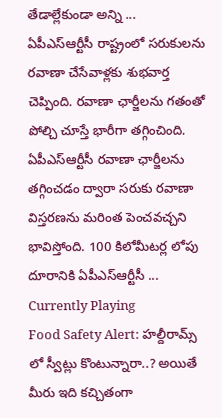తేడాల్లేకుండా అన్ని ...
ఏపీఎస్ఆర్టీసీ రాష్ట్రంలో సరుకులను రవాణా చేసేవాళ్లకు శుభవార్త చెప్పింది. రవాణా ఛార్జీలను గతంతో పోల్చి చూస్తే భారీగా తగ్గించింది. ఏపీఎస్ఆర్టీసీ రవాణా ఛార్జీలను తగ్గించడం ద్వారా సరుకు రవాణా విస్తరణను మరింత పెంచవచ్చని భావిస్తోంది. 100 కిలోమీటర్ల లోపు దూరానికి ఏపీఎస్ఆర్టీసీ ...
Currently Playing
Food Safety Alert: హల్దీరామ్స్ లో స్వీట్లు కొంటున్నారా..? అయితే మీరు ఇది కచ్చితంగా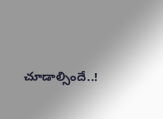చూడాల్సిందే..!